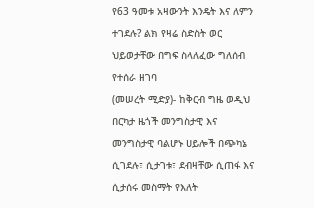የ63 ዓመቱ አዛውንት እንዴት እና ለምን ተገደሉ? ልክ የዛሬ ስድስት ወር ህይወታቸው በግፍ ስላለፈው ግለሰብ የተሰራ ዘገባ
(መሠረት ሚድያ)- ከቅርብ ግዜ ወዲህ በርካታ ዜጎች መንግስታዊ እና መንግስታዊ ባልሆኑ ሀይሎች በጭካኔ ሲገደሉ፣ ሲታገቱ፣ ደብዛቸው ሲጠፋ እና ሲታሰሩ መስማት የእለት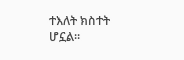ተእለት ክስተት ሆኗል።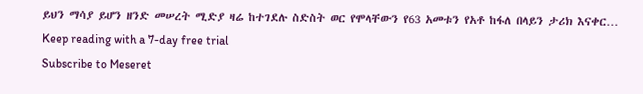ይህን ማሳያ ይሆን ዘንድ መሠረት ሚድያ ዛሬ ከተገደሉ ስድስት ወር የሞላቸውን የ63 አመቱን የአቶ ከፋለ በላይን ታሪክ እናቀር…
Keep reading with a 7-day free trial
Subscribe to Meseret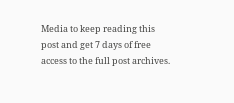Media to keep reading this post and get 7 days of free access to the full post archives.